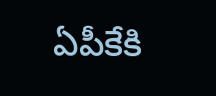ఏపీకేకి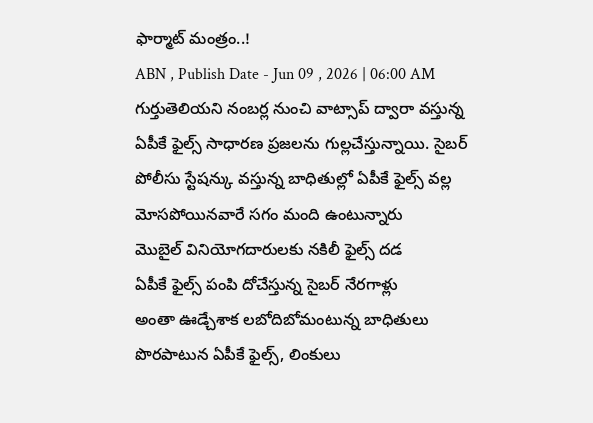ఫార్మాట్ మంత్రం..!
ABN , Publish Date - Jun 09 , 2026 | 06:00 AM
గుర్తుతెలియని నంబర్ల నుంచి వాట్సాప్ ద్వారా వస్తున్న ఏపీకే ఫైల్స్ సాధారణ ప్రజలను గుల్లచేస్తున్నాయి. సైబర్ పోలీసు స్టేషన్కు వస్తున్న బాధితుల్లో ఏపీకే ఫైల్స్ వల్ల మోసపోయినవారే సగం మంది ఉంటున్నారు
మొబైల్ వినియోగదారులకు నకిలీ ఫైల్స్ దడ
ఏపీకే ఫైల్స్ పంపి దోచేస్తున్న సైబర్ నేరగాళ్లు
అంతా ఊడ్చేశాక లబోదిబోమంటున్న బాధితులు
పొరపాటున ఏపీకే ఫైల్స్, లింకులు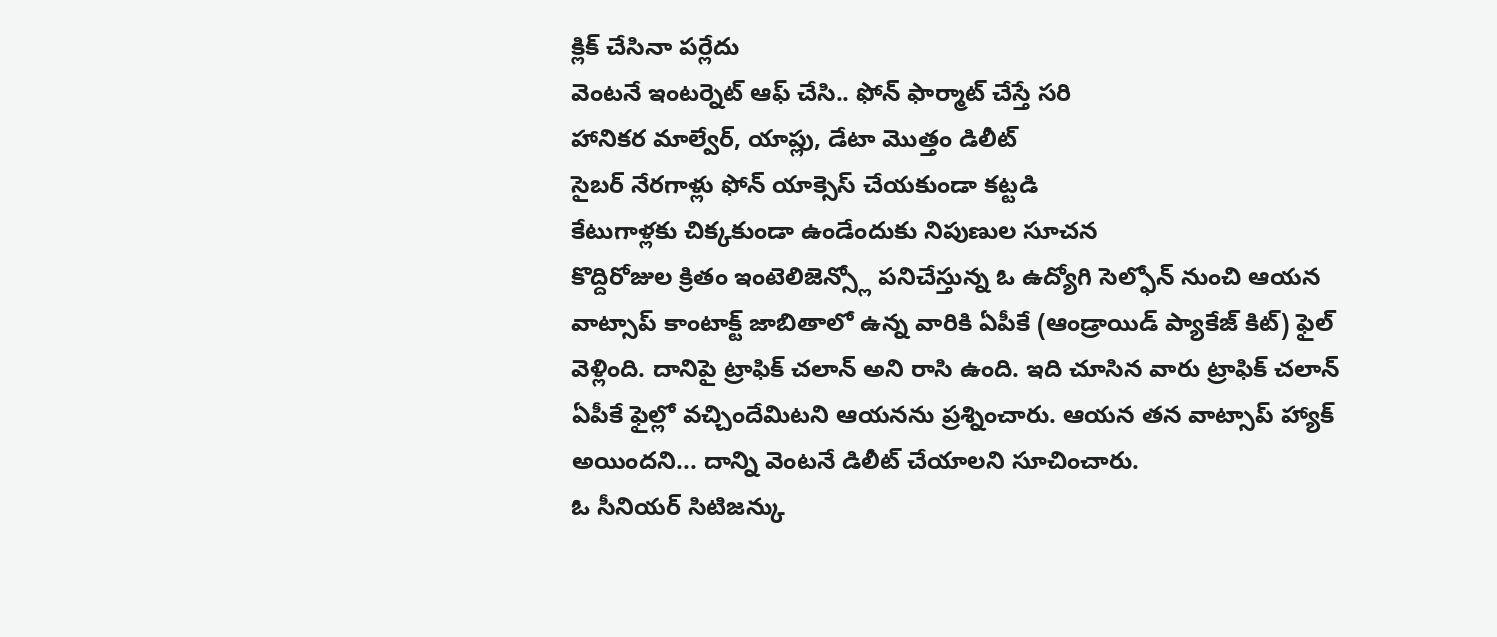క్లిక్ చేసినా పర్లేదు
వెంటనే ఇంటర్నెట్ ఆఫ్ చేసి.. ఫోన్ ఫార్మాట్ చేస్తే సరి
హానికర మాల్వేర్, యాప్లు, డేటా మొత్తం డిలీట్
సైబర్ నేరగాళ్లు ఫోన్ యాక్సెస్ చేయకుండా కట్టడి
కేటుగాళ్లకు చిక్కకుండా ఉండేందుకు నిపుణుల సూచన
కొద్దిరోజుల క్రితం ఇంటెలిజెన్స్లో పనిచేస్తున్న ఓ ఉద్యోగి సెల్ఫోన్ నుంచి ఆయన వాట్సాప్ కాంటాక్ట్ జాబితాలో ఉన్న వారికి ఏపీకే (ఆండ్రాయిడ్ ప్యాకేజ్ కిట్) ఫైల్ వెళ్లింది. దానిపై ట్రాఫిక్ చలాన్ అని రాసి ఉంది. ఇది చూసిన వారు ట్రాఫిక్ చలాన్ ఏపీకే ఫైల్లో వచ్చిందేమిటని ఆయనను ప్రశ్నించారు. ఆయన తన వాట్సాప్ హ్యాక్ అయిందని... దాన్ని వెంటనే డిలీట్ చేయాలని సూచించారు.
ఓ సీనియర్ సిటిజన్కు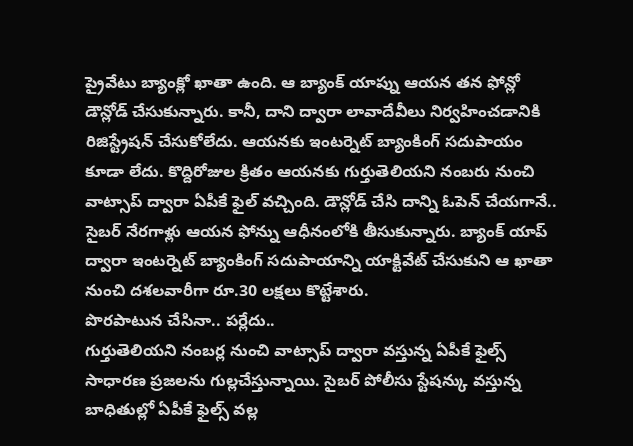ప్రైవేటు బ్యాంక్లో ఖాతా ఉంది. ఆ బ్యాంక్ యాప్ను ఆయన తన ఫోన్లో డౌన్లోడ్ చేసుకున్నారు. కానీ, దాని ద్వారా లావాదేవీలు నిర్వహించడానికి రిజిస్ట్రేషన్ చేసుకోలేదు. ఆయనకు ఇంటర్నెట్ బ్యాంకింగ్ సదుపాయం కూడా లేదు. కొద్దిరోజుల క్రితం ఆయనకు గుర్తుతెలియని నంబరు నుంచి వాట్సాప్ ద్వారా ఏపీకే ఫైల్ వచ్చింది. డౌన్లోడ్ చేసి దాన్ని ఓపెన్ చేయగానే.. సైబర్ నేరగాళ్లు ఆయన ఫోన్ను ఆధీనంలోకి తీసుకున్నారు. బ్యాంక్ యాప్ ద్వారా ఇంటర్నెట్ బ్యాంకింగ్ సదుపాయాన్ని యాక్టివేట్ చేసుకుని ఆ ఖాతా నుంచి దశలవారీగా రూ.30 లక్షలు కొట్టేశారు.
పొరపాటున చేసినా.. పర్లేదు..
గుర్తుతెలియని నంబర్ల నుంచి వాట్సాప్ ద్వారా వస్తున్న ఏపీకే ఫైల్స్ సాధారణ ప్రజలను గుల్లచేస్తున్నాయి. సైబర్ పోలీసు స్టేషన్కు వస్తున్న బాధితుల్లో ఏపీకే ఫైల్స్ వల్ల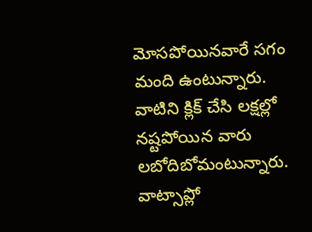మోసపోయినవారే సగం మంది ఉంటున్నారు. వాటిని క్లిక్ చేసి లక్షల్లో నష్టపోయిన వారు లబోదిబోమంటున్నారు. వాట్సాప్లో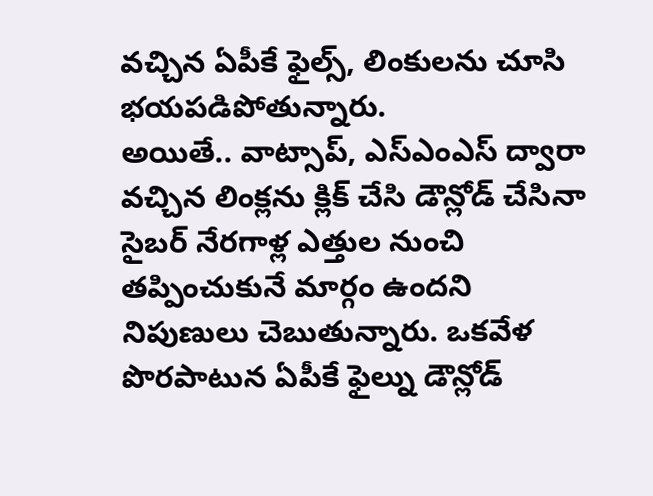వచ్చిన ఏపీకే ఫైల్స్, లింకులను చూసి భయపడిపోతున్నారు.
అయితే.. వాట్సాప్, ఎస్ఎంఎస్ ద్వారా వచ్చిన లింక్లను క్లిక్ చేసి డౌన్లోడ్ చేసినా సైబర్ నేరగాళ్ల ఎత్తుల నుంచి తప్పించుకునే మార్గం ఉందని నిపుణులు చెబుతున్నారు. ఒకవేళ పొరపాటున ఏపీకే ఫైల్ను డౌన్లోడ్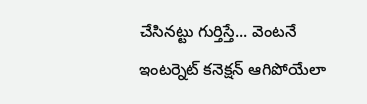చేసినట్టు గుర్తిస్తే... వెంటనే ఇంటర్నెట్ కనెక్షన్ ఆగిపోయేలా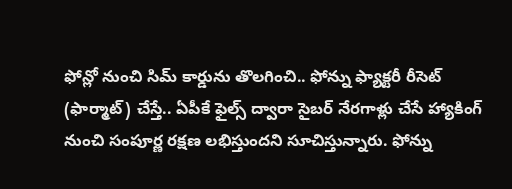ఫోన్లో నుంచి సిమ్ కార్డును తొలగించి.. ఫోన్ను ఫ్యాక్టరీ రీసెట్ (ఫార్మాట్) చేస్తే.. ఏపీకే ఫైల్స్ ద్వారా సైబర్ నేరగాళ్లు చేసే హ్యాకింగ్ నుంచి సంపూర్ణ రక్షణ లభిస్తుందని సూచిస్తున్నారు. ఫోన్ను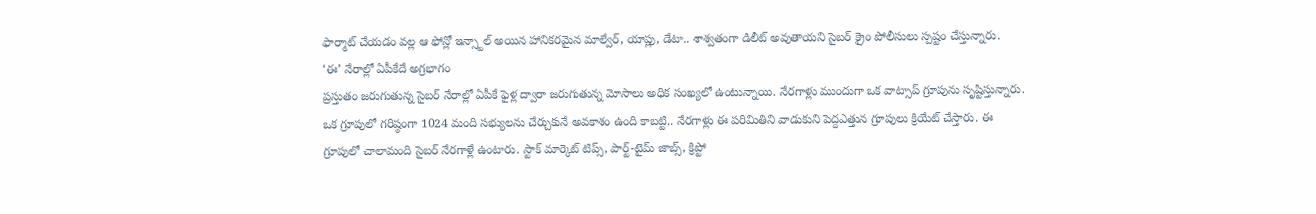ఫార్మాట్ చేయడం వల్ల ఆ ఫోన్లో ఇన్స్టాల్ అయిన హానికరమైన మాల్వేర్, యాప్లు, డేటా.. శాశ్వతంగా డిలీట్ అవుతాయని సైబర్ క్రైం పోలీసులు స్పష్టం చేస్తున్నారు.
‘ఈ’ నేరాల్లో ఏపీకేదే అగ్రభాగం
ప్రస్తుతం జరుగుతున్న సైబర్ నేరాల్లో ఏపీకే ఫైళ్ల ద్వారా జరుగుతున్న మోసాలు అధిక సంఖ్యలో ఉంటున్నాయి. నేరగాళ్లు ముందుగా ఒక వాట్సాప్ గ్రూపును సృష్టిస్తున్నారు. ఒక గ్రూపులో గరిష్ఠంగా 1024 మంది సభ్యులను చేర్చుకునే అవకాశం ఉంది కాబట్టి.. నేరగాళ్లు ఈ పరిమితిని వాడుకుని పెద్దఎత్తున గ్రూపులు క్రియేట్ చేస్తారు. ఈ గ్రూపులో చాలామంది సైబర్ నేరగాళ్లే ఉంటారు. స్టాక్ మార్కెట్ టిప్స్, పార్ట్-టైమ్ జాబ్స్, క్రిప్టో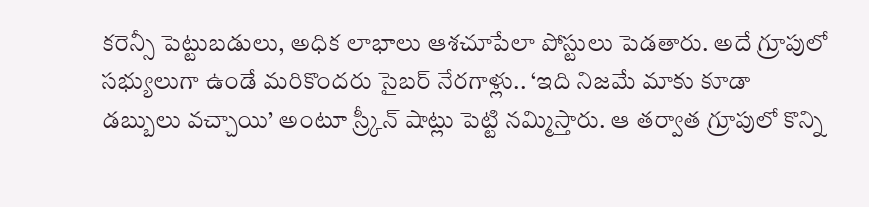కరెన్సీ పెట్టుబడులు, అధిక లాభాలు ఆశచూపేలా పోస్టులు పెడతారు. అదే గ్రూపులో సభ్యులుగా ఉండే మరికొందరు సైబర్ నేరగాళ్లు.. ‘ఇది నిజమే మాకు కూడా డబ్బులు వచ్చాయి’ అంటూ స్ర్కీన్ షాట్లు పెట్టి నమ్మిస్తారు. ఆ తర్వాత గ్రూపులో కొన్ని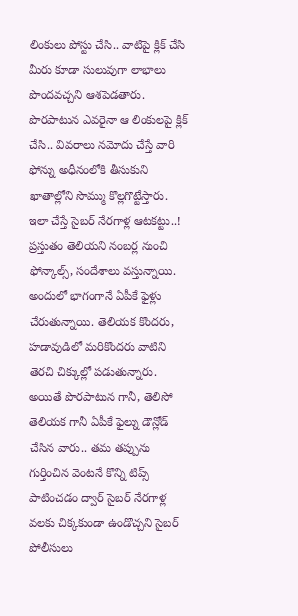లింకులు పోస్టు చేసి.. వాటిపై క్లిక్ చేసి మీరు కూడా సులువుగా లాభాలు పొందవచ్చని ఆశపెడతారు. పొరపాటున ఎవరైనా ఆ లింకులపై క్లిక్ చేసి.. వివరాలు నమోదు చేస్తే వారి ఫోన్ను అధీనంలోకి తీసుకుని ఖాతాల్లోని సొమ్ము కొల్లగొట్టేస్తారు.
ఇలా చేస్తే సైబర్ నేరగాళ్ల ఆటకట్టు..!
ప్రస్తుతం తెలియని నంబర్ల నుంచి ఫోన్కాల్స్, సందేశాలు వస్తున్నాయి. అందులో భాగంగానే ఏపీకే ఫైళ్లు చేరుతున్నాయి. తెలియక కొందరు, హడావుడిలో మరికొందరు వాటిని తెరచి చిక్కుల్లో పడుతున్నారు. అయితే పొరపాటున గానీ, తెలిసో తెలియక గానీ ఏపీకే ఫైల్ను డౌన్లోడ్ చేసిన వారు.. తమ తప్పును గుర్తించిన వెంటనే కొన్ని టిప్స్ పాటించడం ద్వార్ సైబర్ నేరగాళ్ల వలకు చిక్కకుండా ఉండొచ్చని సైబర్ పోలీసులు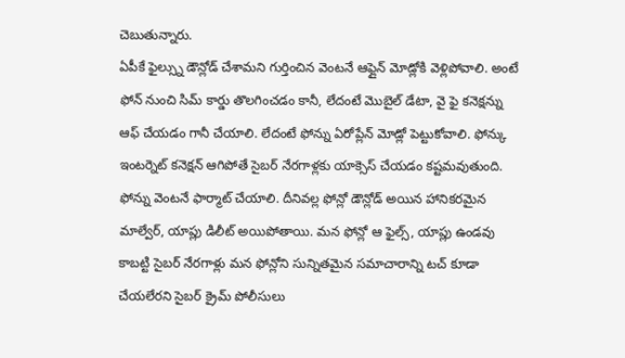చెబుతున్నారు.
ఏపీకే ఫైల్స్ను డౌన్లోడ్ చేశామని గుర్తించిన వెంటనే ఆఫ్లైన్ మోడ్లోకి వెళ్లిపోవాలి. అంటే ఫోన్ నుంచి సిమ్ కార్డు తొలగించడం కానీ, లేదంటే మొబైల్ డేటా, వై ఫై కనెక్షన్ను ఆఫ్ చేయడం గానీ చేయాలి. లేదంటే ఫోన్ను ఏరోప్లేన్ మోడ్లో పెట్టుకోవాలి. ఫోన్కు ఇంటర్నెట్ కనెక్షన్ ఆగిపోతే సైబర్ నేరగాళ్లకు యాక్సెస్ చేయడం కష్టమవుతుంది.
ఫోన్ను వెంటనే ఫార్మాట్ చేయాలి. దీనివల్ల ఫోన్లో డౌన్లోడ్ అయిన హానికరమైన మాల్వేర్, యాప్లు డిలీట్ అయిపోతాయి. మన ఫోన్లో ఆ ఫైల్స్, యాప్లు ఉండవు కాబట్టి సైబర్ నేరగాళ్లు మన ఫోన్లోని సున్నితమైన సమాచారాన్ని టచ్ కూడా చేయలేరని సైబర్ క్రైమ్ పోలీసులు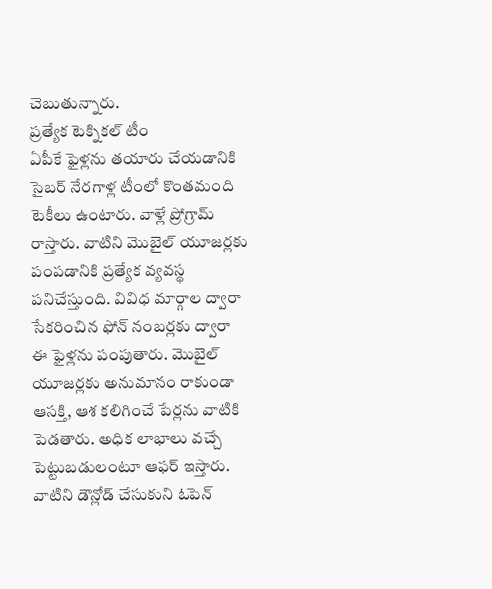చెబుతున్నారు.
ప్రత్యేక టెక్నికల్ టీం
ఏపీకే ఫైళ్లను తయారు చేయడానికి సైబర్ నేరగాళ్ల టీంలో కొంతమంది టెకీలు ఉంటారు. వాళ్లే ప్రోగ్రామ్ రాస్తారు. వాటిని మొబైల్ యూజర్లకు పంపడానికి ప్రత్యేక వ్యవస్థ పనిచేస్తుంది. వివిధ మార్గాల ద్వారా సేకరించిన ఫోన్ నంబర్లకు ద్వారా ఈ ఫైళ్లను పంపుతారు. మొబైల్ యూజర్లకు అనుమానం రాకుండా ఆసక్తి, ఆశ కలిగించే పేర్లను వాటికి పెడతారు. అధిక లాభాలు వచ్చే పెట్టుబడులంటూ ఆఫర్ ఇస్తారు. వాటిని డౌన్లోడ్ చేసుకుని ఓపెన్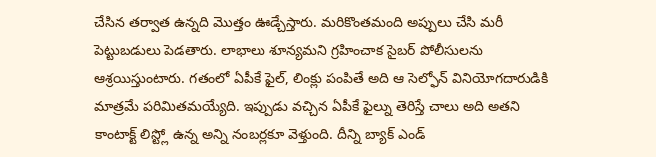చేసిన తర్వాత ఉన్నది మొత్తం ఊడ్చేస్తారు. మరికొంతమంది అప్పులు చేసి మరీ పెట్టుబడులు పెడతారు. లాభాలు శూన్యమని గ్రహించాక సైబర్ పోలీసులను ఆశ్రయిస్తుంటారు. గతంలో ఏపీకే ఫైల్, లింక్లు పంపితే అది ఆ సెల్ఫోన్ వినియోగదారుడికి మాత్రమే పరిమితమయ్యేది. ఇప్పుడు వచ్చిన ఏపీకే ఫైల్ను తెరిస్తే చాలు అది అతని కాంటాక్ట్ లిస్ట్లో ఉన్న అన్ని నంబర్లకూ వెళ్తుంది. దీన్ని బ్యాక్ ఎండ్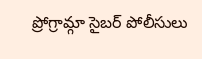ప్రోగ్రామ్గా సైబర్ పోలీసులు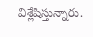విశ్లేషిస్తున్నారు.